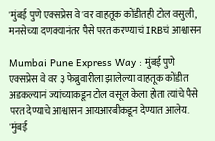'मुंबई पुणे एक्सप्रेस वे'वर वाहतूक कोंडीतही टोल वसुली, मनसेच्या दणक्यानंतर पैसे परत करण्याचं IRBचं आश्वासन

Mumbai Pune Express Way : मुंबई पुणे एक्सप्रेस वे वर ३ फेब्रुवारीला झालेल्या वाहतूक कोंडीत अडकल्यानं ज्यांच्याकडून टोल वसूल केला होता त्यांचे पैसे परत देण्याचे आश्वासन आयआरबीकडून देण्यात आलेय.
'मुंबई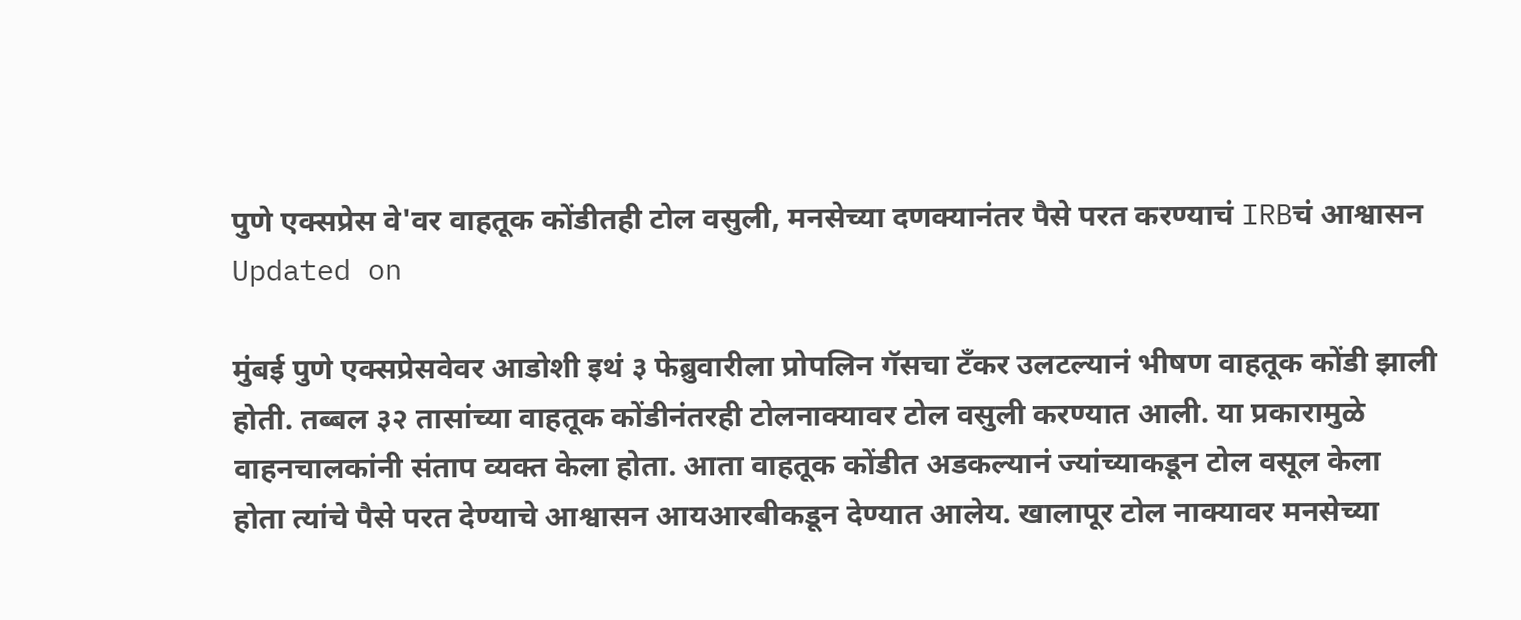पुणे एक्सप्रेस वे'वर वाहतूक कोंडीतही टोल वसुली, मनसेच्या दणक्यानंतर पैसे परत करण्याचं IRBचं आश्वासन
Updated on

मुंबई पुणे एक्सप्रेसवेवर आडोशी इथं ३ फेब्रुवारीला प्रोपलिन गॅसचा टँकर उलटल्यानं भीषण वाहतूक कोंडी झाली होती. तब्बल ३२ तासांच्या वाहतूक कोंडीनंतरही टोलनाक्यावर टोल वसुली करण्यात आली. या प्रकारामुळे वाहनचालकांनी संताप व्यक्त केला होता. आता वाहतूक कोंडीत अडकल्यानं ज्यांच्याकडून टोल वसूल केला होता त्यांचे पैसे परत देण्याचे आश्वासन आयआरबीकडून देण्यात आलेय. खालापूर टोल नाक्यावर मनसेच्या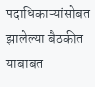पदाधिकाऱ्यांसोबत झालेल्या बैठकीत याबाबत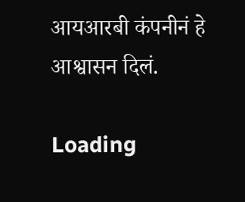आयआरबी कंपनीनं हे आश्वासन दिलं.

Loading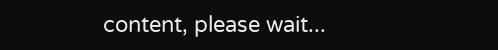content, please wait...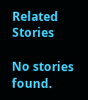Related Stories

No stories found.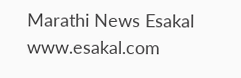Marathi News Esakal
www.esakal.com